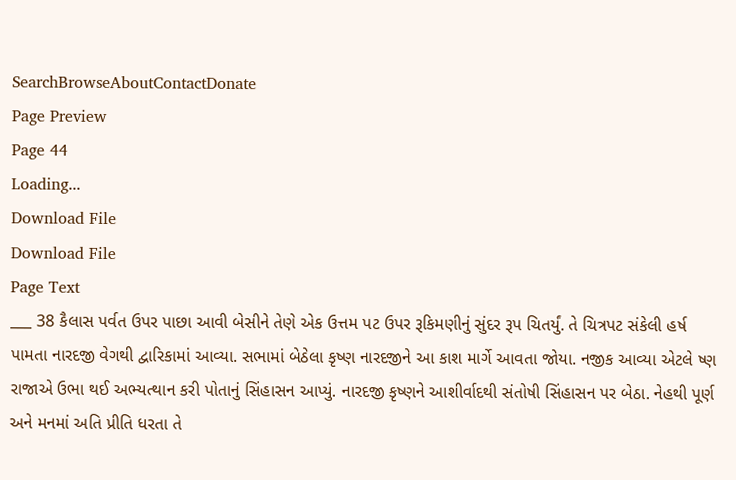SearchBrowseAboutContactDonate
Page Preview
Page 44
Loading...
Download File
Download File
Page Text
___ 38 કૈલાસ પર્વત ઉપર પાછા આવી બેસીને તેણે એક ઉત્તમ પટ ઉપર રૂકિમણીનું સુંદર રૂપ ચિતર્યું. તે ચિત્રપટ સંકેલી હર્ષ પામતા નારદજી વેગથી દ્વારિકામાં આવ્યા. સભામાં બેઠેલા કૃષ્ણ નારદજીને આ કાશ માર્ગે આવતા જોયા. નજીક આવ્યા એટલે ષ્ણ રાજાએ ઉભા થઈ અભ્યત્થાન કરી પોતાનું સિંહાસન આપ્યું. નારદજી કૃષ્ણને આશીર્વાદથી સંતોષી સિંહાસન પર બેઠા. નેહથી પૂર્ણ અને મનમાં અતિ પ્રીતિ ધરતા તે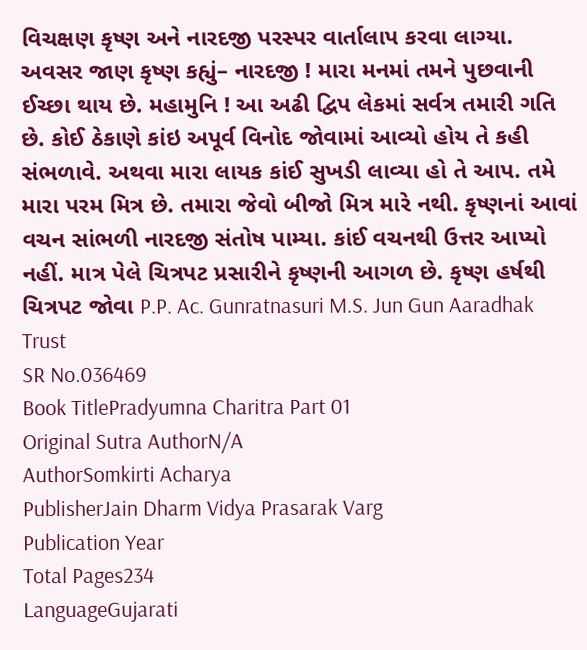વિચક્ષણ કૃષ્ણ અને નારદજી પરસ્પર વાર્તાલાપ કરવા લાગ્યા. અવસર જાણ કૃષ્ણ કહ્યું– નારદજી ! મારા મનમાં તમને પુછવાની ઈચ્છા થાય છે. મહામુનિ ! આ અઢી દ્વિપ લેકમાં સર્વત્ર તમારી ગતિ છે. કોઈ ઠેકાણે કાંઇ અપૂર્વ વિનોદ જોવામાં આવ્યો હોય તે કહી સંભળાવે. અથવા મારા લાયક કાંઈ સુખડી લાવ્યા હો તે આપ. તમે મારા પરમ મિત્ર છે. તમારા જેવો બીજો મિત્ર મારે નથી. કૃષ્ણનાં આવાં વચન સાંભળી નારદજી સંતોષ પામ્યા. કાંઈ વચનથી ઉત્તર આપ્યો નહીં. માત્ર પેલે ચિત્રપટ પ્રસારીને કૃષ્ણની આગળ છે. કૃષ્ણ હર્ષથી ચિત્રપટ જોવા P.P. Ac. Gunratnasuri M.S. Jun Gun Aaradhak Trust
SR No.036469
Book TitlePradyumna Charitra Part 01
Original Sutra AuthorN/A
AuthorSomkirti Acharya
PublisherJain Dharm Vidya Prasarak Varg
Publication Year
Total Pages234
LanguageGujarati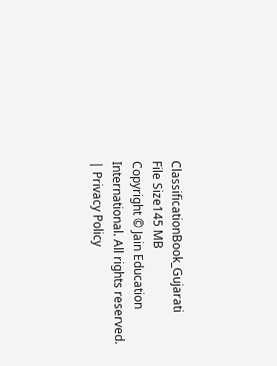ClassificationBook_Gujarati
File Size145 MB
Copyright © Jain Education International. All rights reserved. | Privacy Policy